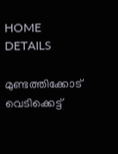HOME
DETAILS

മുണ്ടത്തിക്കോട് വെടിക്കെട്ട്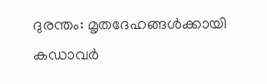ദുരന്തം: മൃതദേഹങ്ങൾക്കായി കഡാവർ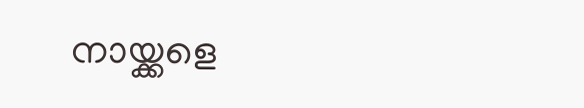നായ്ക്കളെ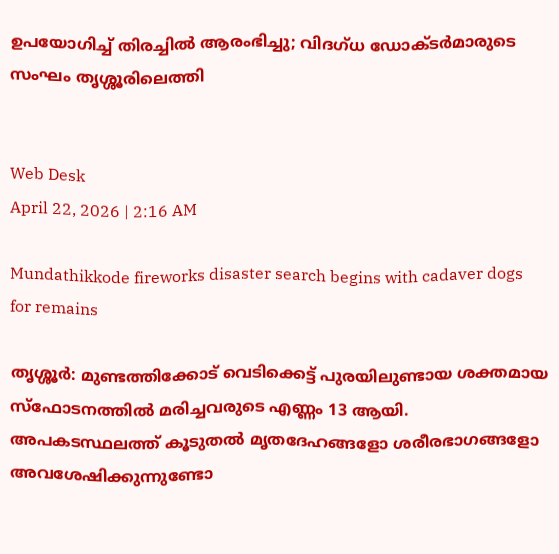ഉപയോഗിച്ച് തിരച്ചിൽ ആരംഭിച്ചു; വിദഗ്ധ ഡോക്ടർമാരുടെ സംഘം തൃശ്ശൂരിലെത്തി


Web Desk
April 22, 2026 | 2:16 AM

Mundathikkode fireworks disaster search begins with cadaver dogs for remains

തൃശ്ശൂർ: മുണ്ടത്തിക്കോട് വെടിക്കെട്ട് പുരയിലുണ്ടായ ശക്തമായ സ്‌ഫോടനത്തിൽ മരിച്ചവരുടെ എണ്ണം 13 ആയി. അപകടസ്ഥലത്ത് കൂടുതൽ മൃതദേഹങ്ങളോ ശരീരഭാഗങ്ങളോ അവശേഷിക്കുന്നുണ്ടോ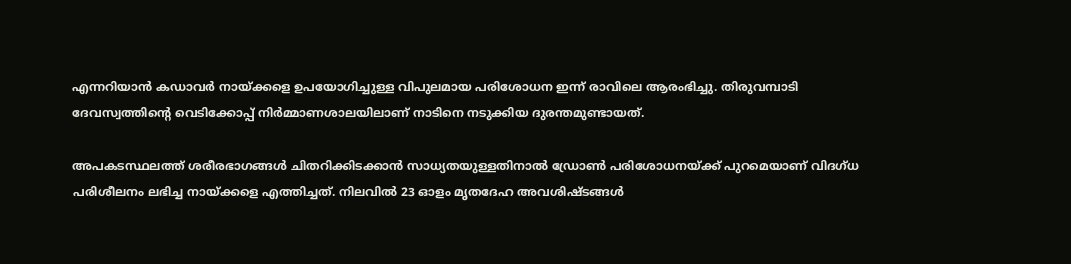എന്നറിയാൻ കഡാവർ നായ്ക്കളെ ഉപയോഗിച്ചുള്ള വിപുലമായ പരിശോധന ഇന്ന് രാവിലെ ആരംഭിച്ചു. തിരുവമ്പാടി ദേവസ്വത്തിന്റെ വെടിക്കോപ്പ് നിർമ്മാണശാലയിലാണ് നാടിനെ നടുക്കിയ ദുരന്തമുണ്ടായത്.

അപകടസ്ഥലത്ത് ശരീരഭാഗങ്ങൾ ചിതറിക്കിടക്കാൻ സാധ്യതയുള്ളതിനാൽ ഡ്രോൺ പരിശോധനയ്ക്ക് പുറമെയാണ് വിദഗ്ധ പരിശീലനം ലഭിച്ച നായ്ക്കളെ എത്തിച്ചത്. നിലവിൽ 23 ഓളം മൃതദേഹ അവശിഷ്ടങ്ങൾ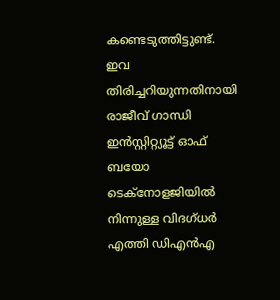കണ്ടെടുത്തിട്ടുണ്ട്. ഇവ തിരിച്ചറിയുന്നതിനായി രാജീവ് ഗാന്ധി ഇൻസ്റ്റിറ്റ്യൂട്ട് ഓഫ് ബയോ ടെക്‌നോളജിയിൽ നിന്നുള്ള വിദഗ്ധർ എത്തി ഡിഎൻഎ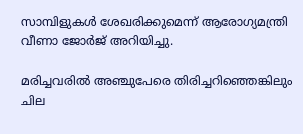സാമ്പിളുകൾ ശേഖരിക്കുമെന്ന് ആരോഗ്യമന്ത്രി വീണാ ജോർജ് അറിയിച്ചു.

മരിച്ചവരിൽ അഞ്ചുപേരെ തിരിച്ചറിഞ്ഞെങ്കിലും ചില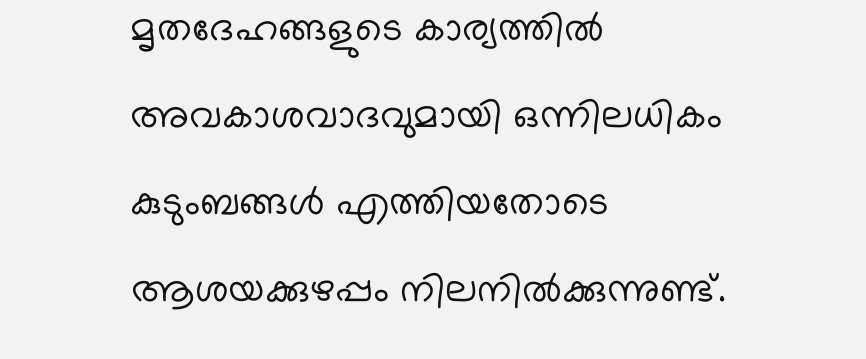മൃതദേഹങ്ങളുടെ കാര്യത്തിൽ അവകാശവാദവുമായി ഒന്നിലധികം കുടുംബങ്ങൾ എത്തിയതോടെ ആശയക്കുഴപ്പം നിലനിൽക്കുന്നുണ്ട്.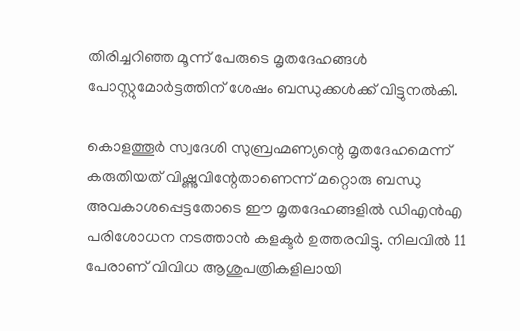തിരിച്ചറിഞ്ഞ മൂന്ന് പേരുടെ മൃതദേഹങ്ങൾ പോസ്റ്റുമോർട്ടത്തിന് ശേഷം ബന്ധുക്കൾക്ക് വിട്ടുനൽകി.

കൊളത്തൂർ സ്വദേശി സുബ്രഹ്മണ്യന്റെ മൃതദേഹമെന്ന് കരുതിയത് വിഷ്ണുവിന്റേതാണെന്ന് മറ്റൊരു ബന്ധു അവകാശപ്പെട്ടതോടെ ഈ മൃതദേഹങ്ങളിൽ ഡിഎൻഎ പരിശോധന നടത്താൻ കളക്ടർ ഉത്തരവിട്ടു. നിലവിൽ 11 പേരാണ് വിവിധ ആശുപത്രികളിലായി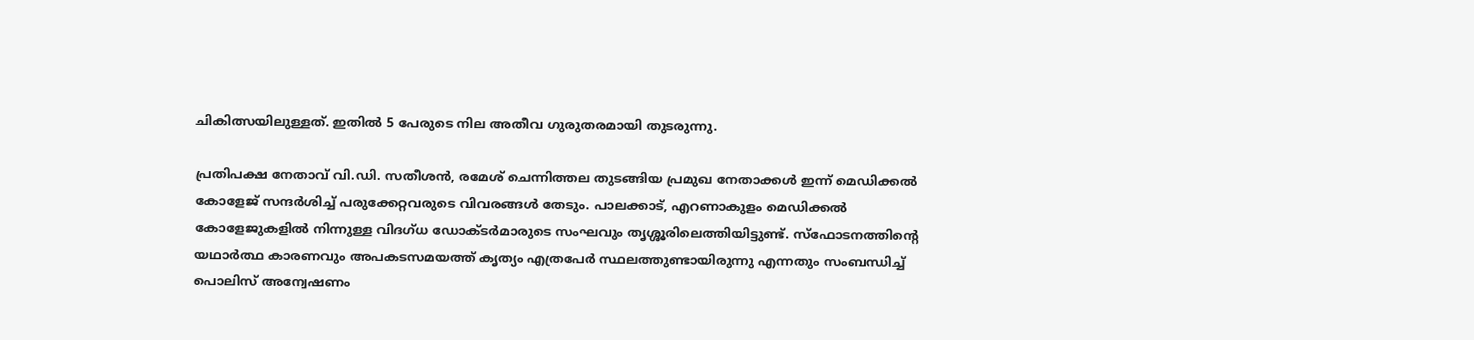ചികിത്സയിലുള്ളത്. ഇതിൽ 5 പേരുടെ നില അതീവ ഗുരുതരമായി തുടരുന്നു.

പ്രതിപക്ഷ നേതാവ് വി.ഡി. സതീശൻ, രമേശ് ചെന്നിത്തല തുടങ്ങിയ പ്രമുഖ നേതാക്കൾ ഇന്ന് മെഡിക്കൽ കോളേജ് സന്ദർശിച്ച് പരുക്കേറ്റവരുടെ വിവരങ്ങൾ തേടും. പാലക്കാട്, എറണാകുളം മെഡിക്കൽ കോളേജുകളിൽ നിന്നുള്ള വിദഗ്ധ ഡോക്ടർമാരുടെ സംഘവും തൃശ്ശൂരിലെത്തിയിട്ടുണ്ട്. സ്‌ഫോടനത്തിന്റെ യഥാർത്ഥ കാരണവും അപകടസമയത്ത് കൃത്യം എത്രപേർ സ്ഥലത്തുണ്ടായിരുന്നു എന്നതും സംബന്ധിച്ച് പൊലിസ് അന്വേഷണം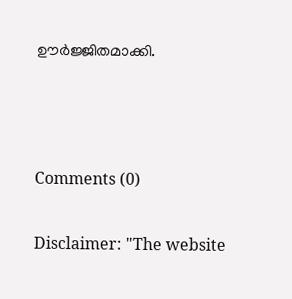ഊർജ്ജിതമാക്കി.



Comments (0)

Disclaimer: "The website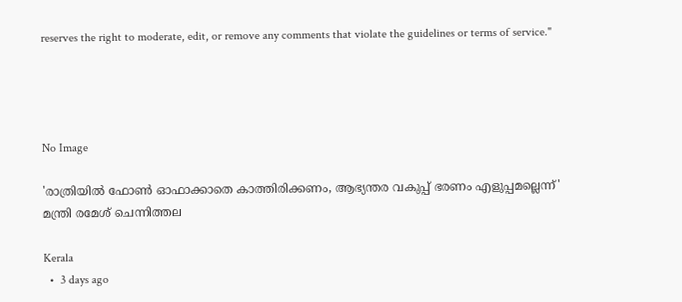reserves the right to moderate, edit, or remove any comments that violate the guidelines or terms of service."




No Image

'രാത്രിയിൽ ഫോൺ ഓഫാക്കാതെ കാത്തിരിക്കണം, ആഭ്യന്തര വകുപ്പ് ഭരണം എളുപ്പമല്ലെന്ന്' മന്ത്രി രമേശ് ചെന്നിത്തല

Kerala
  •  3 days ago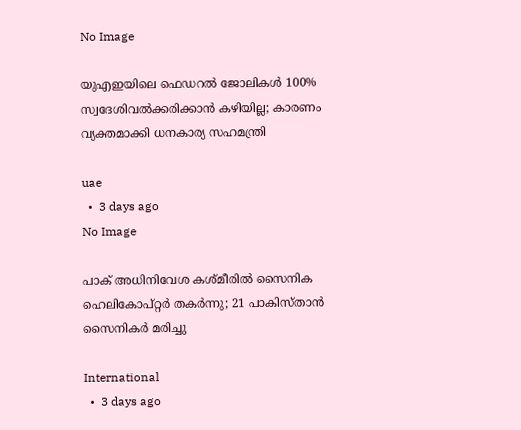No Image

യുഎഇയിലെ ഫെഡറൽ ജോലികൾ 100% സ്വദേശിവൽക്കരിക്കാൻ കഴിയില്ല; കാരണം വ്യക്തമാക്കി ധനകാര്യ സഹമന്ത്രി

uae
  •  3 days ago
No Image

പാക് അധിനിവേശ കശ്മീരില്‍ സൈനിക ഹെലികോപ്റ്റര്‍ തകര്‍ന്നു; 21 പാകിസ്താന്‍ സൈനികര്‍ മരിച്ചു

International
  •  3 days ago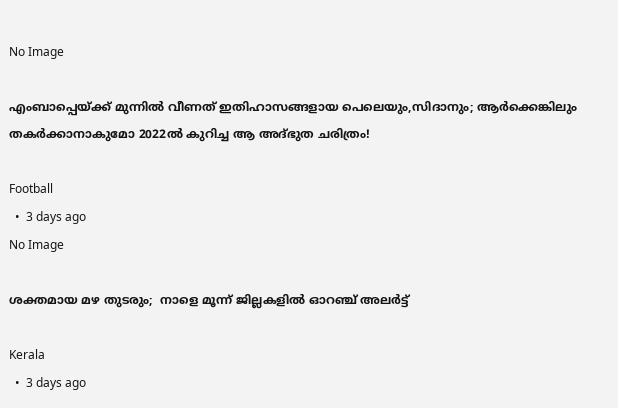No Image

എംബാപ്പെയ്ക്ക് മുന്നിൽ വീണത് ഇതിഹാസങ്ങളായ പെലെയും,സിദാനും; ആർക്കെങ്കിലും തകർക്കാനാകുമോ 2022ൽ കുറിച്ച ആ അദ്ഭുത ചരിത്രം!

Football
  •  3 days ago
No Image

ശക്തമായ മഴ തുടരും;  നാളെ മൂന്ന് ജില്ലകളില്‍ ഓറഞ്ച് അലര്‍ട്ട്

Kerala
  •  3 days ago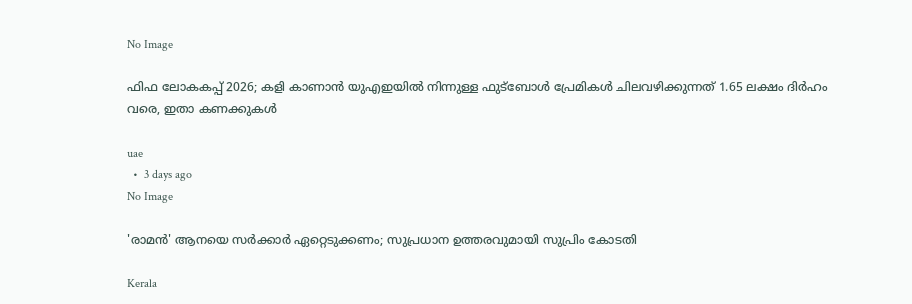No Image

ഫിഫ ലോകകപ്പ് 2026; കളി കാണാൻ യുഎഇയിൽ നിന്നുള്ള ഫുട്ബോൾ പ്രേമികൾ ചിലവഴിക്കുന്നത് 1.65 ലക്ഷം ദിർഹം വരെ, ഇതാ കണക്കുകൾ

uae
  •  3 days ago
No Image

'രാമന്‍' ആനയെ സര്‍ക്കാര്‍ ഏറ്റെടുക്കണം; സുപ്രധാന ഉത്തരവുമായി സുപ്രിം കോടതി

Kerala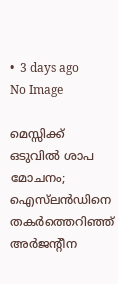•  3 days ago
No Image

മെസ്സിക്ക് ഒടുവിൽ ശാപ മോചനം; ഐസ്‌ലൻഡിനെ തകർത്തെറിഞ്ഞ് അർജന്റീന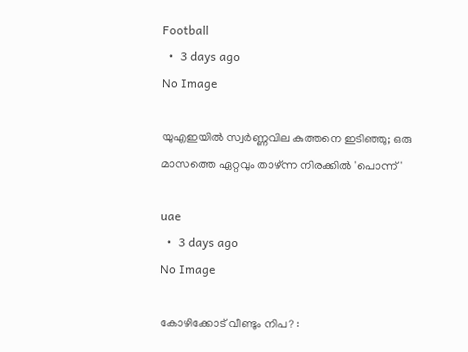Football
  •  3 days ago
No Image

യുഎഇയിൽ സ്വർണ്ണവില കുത്തനെ ഇടിഞ്ഞു; ഒരു മാസത്തെ ഏറ്റവും താഴ്ന്ന നിരക്കിൽ 'പൊന്ന്'

uae
  •  3 days ago
No Image

കോഴിക്കോട് വീണ്ടും നിപ? :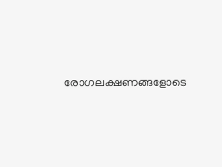രോഗലക്ഷണങ്ങളോടെ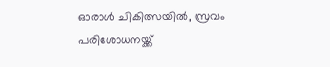ഓരാള്‍ ചികിത്സയില്‍, സ്രവം പരിശോധനയ്ക്ക്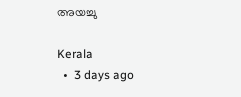അയച്ചു

Kerala
  •  3 days ago